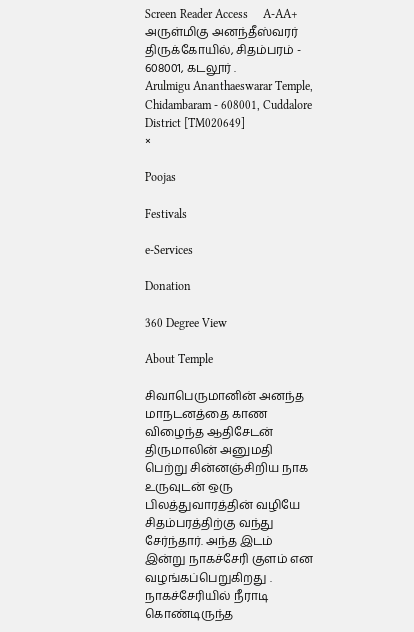Screen Reader Access     A-AA+
அருள்மிகு அனந்தீஸ்வரர் திருக்கோயில், சிதம்பரம் - 608001, கடலூர் .
Arulmigu Ananthaeswarar Temple, Chidambaram - 608001, Cuddalore District [TM020649]
×

Poojas

Festivals

e-Services

Donation

360 Degree View

About Temple

சிவாபெருமானின் அனந்த மாநடனத்தை காண விழைந்த ஆதிசேடன் திருமாலின் அனுமதி பெற்று சின்னஞ்சிறிய நாக உருவுடன் ஒரு பிலத்துவாரத்தின் வழியே சிதம்பரத்திற்கு வந்து சேர்ந்தார். அந்த இடம் இன்று நாகச்சேரி குளம் என வழங்கப்பெறுகிறது . நாகச்சேரியில் நீராடி கொண்டிருந்த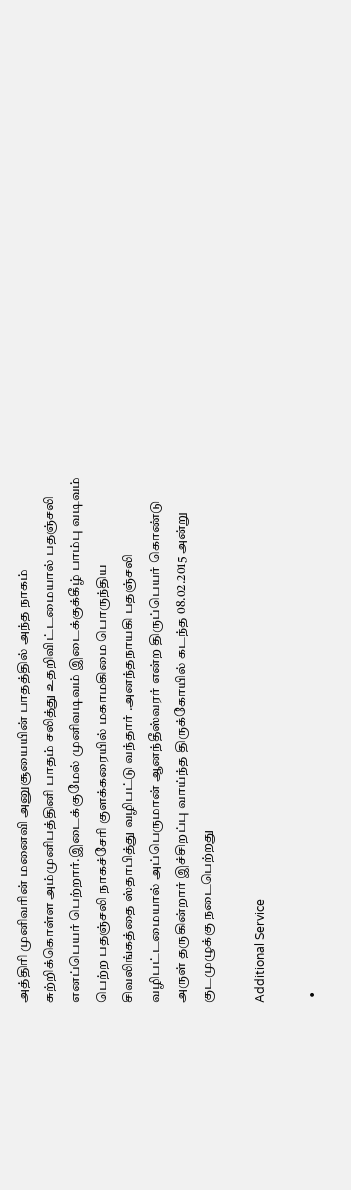அத்திரி முனிவரின் மனைவி அனுசூயையின் பாதத்தில் அந்த நாகம் சுற்றிக்கொள்ள அம்முனிபத்தினி பாதம் சலித்து உதறிவிட்டமையால் பதஞ்சலி எனப்பெயர் பெற்றார்.இடைக்குமேல் முனிவடிவம் இடைக்குக்கீழ் பாம்பு வடிவம் பெற்ற பதஞ்சலி நாகச்சேரி குளக்கரையில் மகாமகிமை பொருந்திய சிவலிங்கத்தை ஸ்தாபித்து வழிபட்டு வந்தார் .அனந்தநாயகி பதஞ்சலி வழிபட்டமையால் அப்பெருமான் ஆனந்தீஸ்வரர் என்ற திருப்பெயர் கொண்டு அருள் தருகின்றார் இச்சிறப்பு வாய்ந்த திருக்கோயில் கடந்த 08.02.2015 அன்று குடமுழுக்கு நடைபெற்றது

Additional Service

  •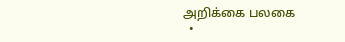அறிக்கை பலகை
  •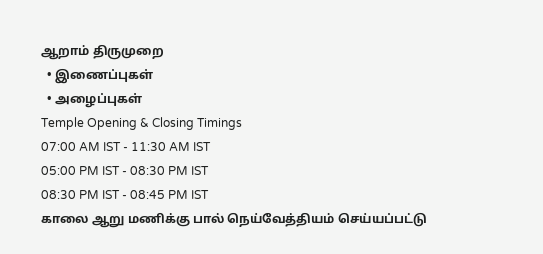ஆறாம் திருமுறை
  • இணைப்புகள்
  • அழைப்புகள்
Temple Opening & Closing Timings
07:00 AM IST - 11:30 AM IST
05:00 PM IST - 08:30 PM IST
08:30 PM IST - 08:45 PM IST
காலை ஆறு மணிக்கு பால் நெய்வேத்தியம் செய்யப்பட்டு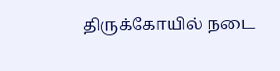திருக்கோயில் நடை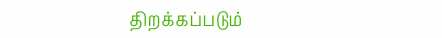திறக்கப்படும்